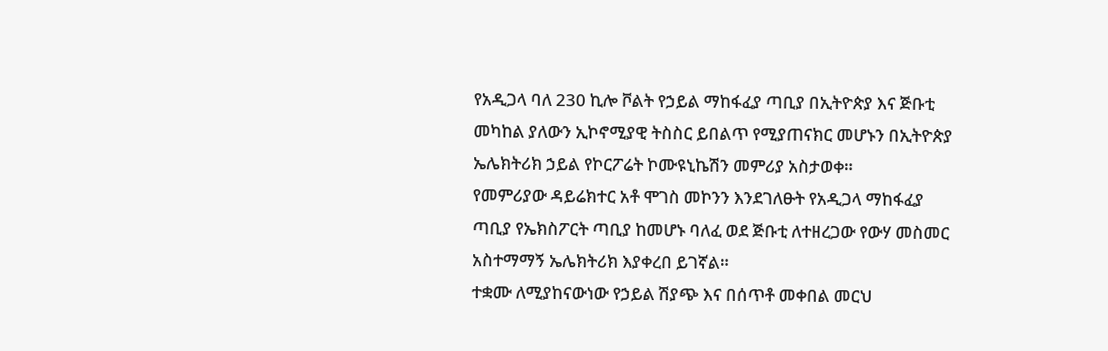የአዲጋላ ባለ 230 ኪሎ ቮልት የኃይል ማከፋፈያ ጣቢያ በኢትዮጵያ እና ጅቡቲ መካከል ያለውን ኢኮኖሚያዊ ትስስር ይበልጥ የሚያጠናክር መሆኑን በኢትዮጵያ ኤሌክትሪክ ኃይል የኮርፖሬት ኮሙዩኒኬሽን መምሪያ አስታወቀ።
የመምሪያው ዳይሬክተር አቶ ሞገስ መኮንን እንደገለፁት የአዲጋላ ማከፋፈያ ጣቢያ የኤክስፖርት ጣቢያ ከመሆኑ ባለፈ ወደ ጅቡቲ ለተዘረጋው የውሃ መስመር አስተማማኝ ኤሌክትሪክ እያቀረበ ይገኛል።
ተቋሙ ለሚያከናውነው የኃይል ሽያጭ እና በሰጥቶ መቀበል መርህ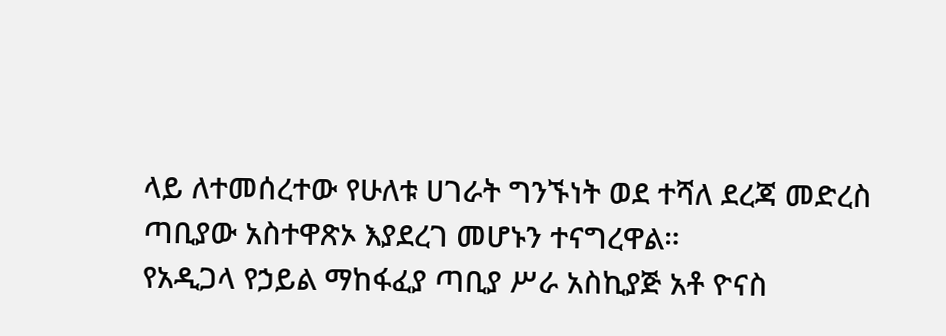ላይ ለተመሰረተው የሁለቱ ሀገራት ግንኙነት ወደ ተሻለ ደረጃ መድረስ ጣቢያው አስተዋጽኦ እያደረገ መሆኑን ተናግረዋል።
የአዲጋላ የኃይል ማከፋፈያ ጣቢያ ሥራ አስኪያጅ አቶ ዮናስ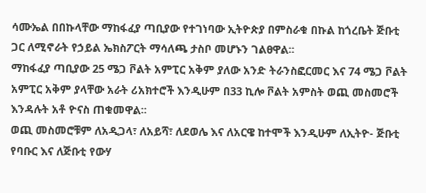ሳሙኤል በበኩላቸው ማከፋፈያ ጣቢያው የተገነባው ኢትዮጵያ በምስራቁ በኩል ከጎረቤት ጅቡቲ ጋር ለሚኖራት የኃይል ኤክስፖርት ማሳለጫ ታስቦ መሆኑን ገልፀዋል፡፡
ማከፋፈያ ጣቢያው 25 ሜጋ ቮልት አምፒር አቅም ያለው አንድ ትራንስፎርመር እና 74 ሜጋ ቮልት አምፒር አቅም ያላቸው አራት ሪአክተሮች እንዲሁም በ33 ኪሎ ቮልት አምስት ወጪ መስመሮች እንዳሉት አቶ ዮናስ ጠቁመዋል፡፡
ወጪ መስመሮቹም ለአዲጋላ፣ ለአይሻ፣ ለደወሌ እና ለአርዌ ከተሞች እንዲሁም ለኢትዮ- ጅቡቲ የባቡር እና ለጅቡቲ የውሃ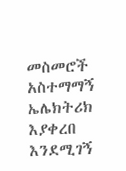መስመሮች አስተማማኝ ኤሌክትሪክ እያቀረበ እንደሚገኝ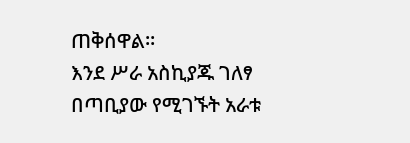ጠቅሰዋል።
እንደ ሥራ አስኪያጁ ገለፃ በጣቢያው የሚገኙት አራቱ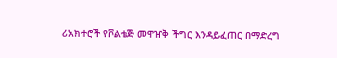ሪአክተሮች የቮልቴጅ መዋዠቅ ችግር እንዳይፈጠር በማድረግ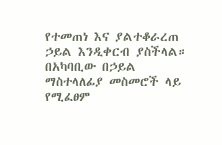የተመጠነ እና ያልተቆራረጠ ኃይል እንዲቀርብ ያስችላል።
በአካባቢው በኃይል ማስተላለፊያ መስመሮች ላይ የሚፈፀም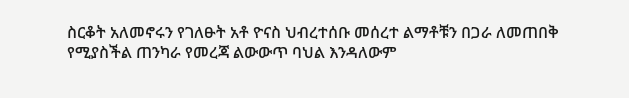ስርቆት አለመኖሩን የገለፁት አቶ ዮናስ ህብረተሰቡ መሰረተ ልማቶቹን በጋራ ለመጠበቅ የሚያስችል ጠንካራ የመረጃ ልውውጥ ባህል እንዳለውም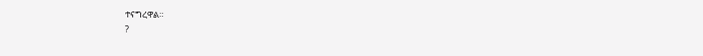ተናግረዋል።
?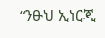“ንፁህ ኢነርጂ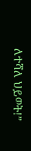ለተሻለ ህይወት!”